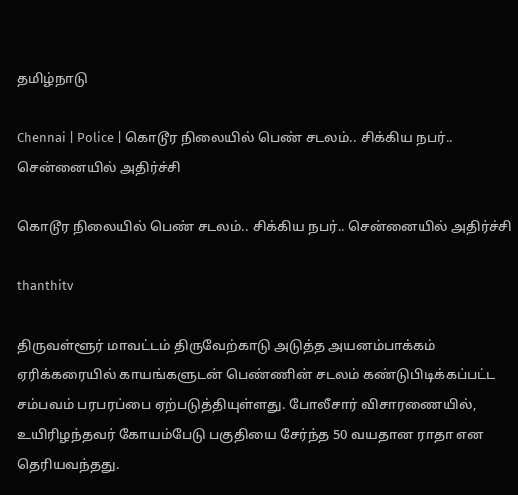தமிழ்நாடு

Chennai | Police | கொடூர நிலையில் பெண் சடலம்.. சிக்கிய நபர்.. சென்னையில் அதிர்ச்சி

கொடூர நிலையில் பெண் சடலம்.. சிக்கிய நபர்.. சென்னையில் அதிர்ச்சி

thanthitv

திருவள்ளூர் மாவட்டம் திருவேற்காடு அடுத்த அயனம்பாக்கம் ஏரிக்கரையில் காயங்களுடன் பெண்ணின் சடலம் கண்டுபிடிக்கப்பட்ட சம்பவம் பரபரப்பை ஏற்படுத்தியுள்ளது. போலீசார் விசாரணையில், உயிரிழந்தவர் கோயம்பேடு பகுதியை சேர்ந்த 50 வயதான ராதா என தெரியவந்தது.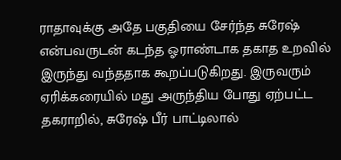ராதாவுக்கு அதே பகுதியை சேர்ந்த சுரேஷ் என்பவருடன் கடந்த ஓராண்டாக தகாத உறவில் இருந்து வந்ததாக கூறப்படுகிறது. இருவரும் ஏரிக்கரையில் மது அருந்திய போது ஏற்பட்ட தகராறில், சுரேஷ் பீர் பாட்டிலால்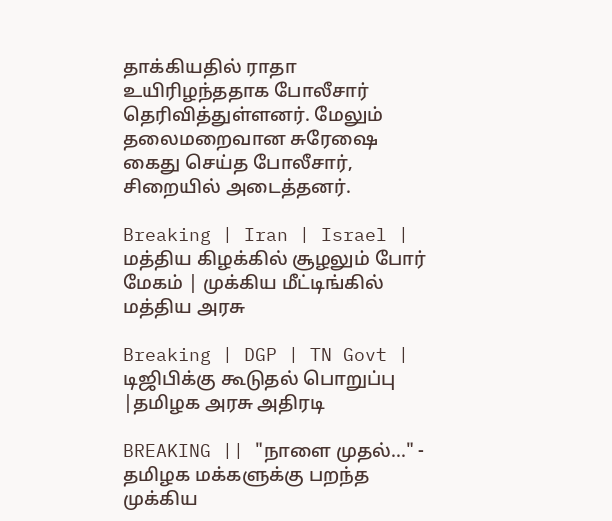தாக்கியதில் ராதா உயிரிழந்ததாக போலீசார் தெரிவித்துள்ளனர். மேலும் தலைமறைவான சுரேஷை கைது செய்த போலீசார், சிறையில் அடைத்தனர்.

Breaking | Iran | Israel | மத்திய கிழக்கில் சூழலும் போர் மேகம் | முக்கிய மீட்டிங்கில் மத்திய அரசு

Breaking | DGP | TN Govt | டிஜிபிக்கு கூடுதல் பொறுப்பு |தமிழக அரசு அதிரடி

BREAKING || "நாளை முதல்..." - தமிழக மக்களுக்கு பறந்த முக்கிய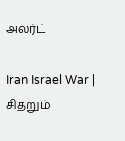அலர்ட்

Iran Israel War | சிதறும்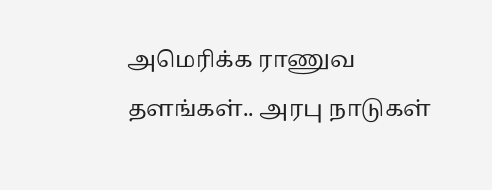அமெரிக்க ராணுவ தளங்கள்.. அரபு நாடுகள்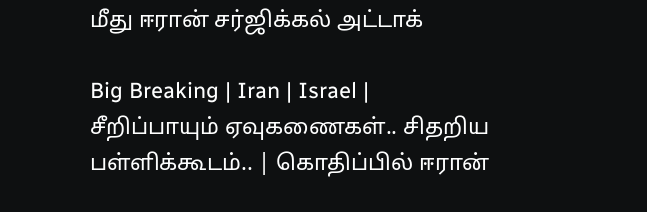மீது ஈரான் சர்ஜிக்கல் அட்டாக்

Big Breaking | Iran | Israel | சீறிப்பாயும் ஏவுகணைகள்.. சிதறிய பள்ளிக்கூடம்.. | கொதிப்பில் ஈரான்